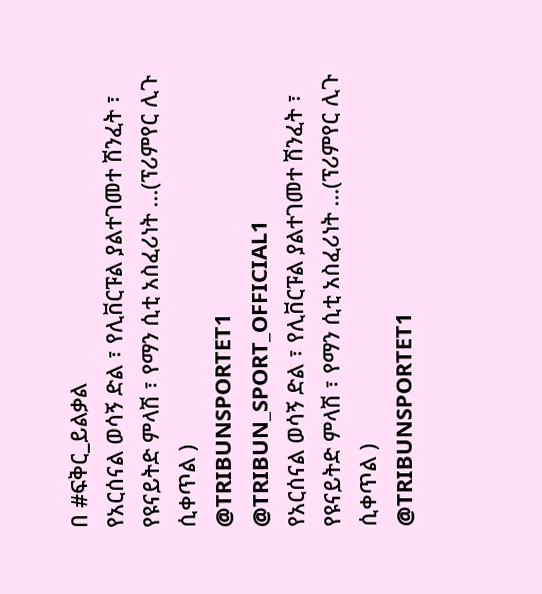በ #ፍቅር_ይልቃል
የአርሰናል ወሳኝ ድል ፣ የሊቨርፑል ያልተገመተ ሽንፈት ፣ የዩናይትድ ምላሽ ፣ የማን ሲቲ አስፈሪነት ...(ፕሪምየር ሊጉ ሲቀጥል )
@TRIBUNSPORTET1
@TRIBUN_SPORT_OFFICIAL1
የአርሰናል ወሳኝ ድል ፣ የሊቨርፑል ያልተገመተ ሽንፈት ፣ የዩናይትድ ምላሽ ፣ የማን ሲቲ አስፈሪነት ...(ፕሪምየር ሊጉ ሲቀጥል )
@TRIBUNSPORTET1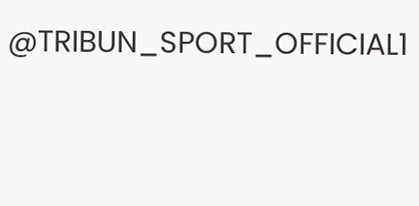@TRIBUN_SPORT_OFFICIAL1